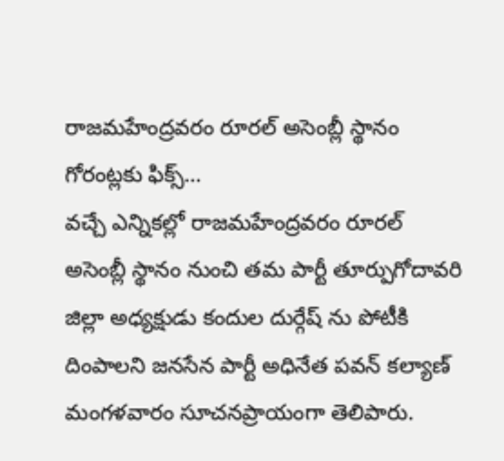రాజమహేంద్రవరం రూరల్ అసెంబ్లీ స్థానం గోరంట్లకు ఫిక్స్…
వచ్చే ఎన్నికల్లో రాజమహేంద్రవరం రూరల్ అసెంబ్లీ స్థానం నుంచి తమ పార్టీ తూర్పుగోదావరి జిల్లా అధ్యక్షుడు కందుల దుర్గేష్ ను పోటీకి దింపాలని జనసేన పార్టీ అధినేత పవన్ కల్యాణ్ మంగళవారం సూచనప్రాయంగా తెలిపారు.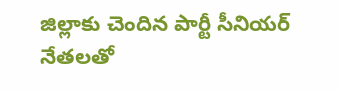జిల్లాకు చెందిన పార్టీ సీనియర్ నేతలతో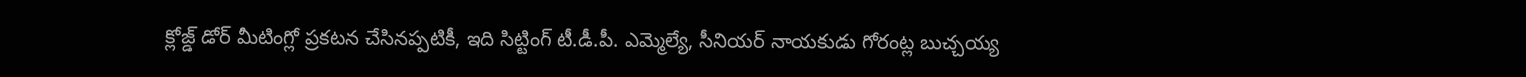క్లోజ్డ్ డోర్ మీటింగ్లో ప్రకటన చేసినప్పటికీ, ఇది సిట్టింగ్ టీ.డీ.పీ. ఎమ్మెల్యే, సీనియర్ నాయకుడు గోరంట్ల బుచ్చయ్య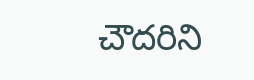చౌదరిని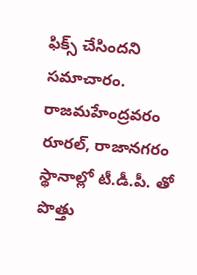ఫిక్స్ చేసిందని సమాచారం. రాజమహేంద్రవరం రూరల్, రాజానగరం స్థానాల్లో టీ.డీ.పీ. తో పొత్తు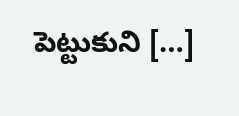పెట్టుకుని […]